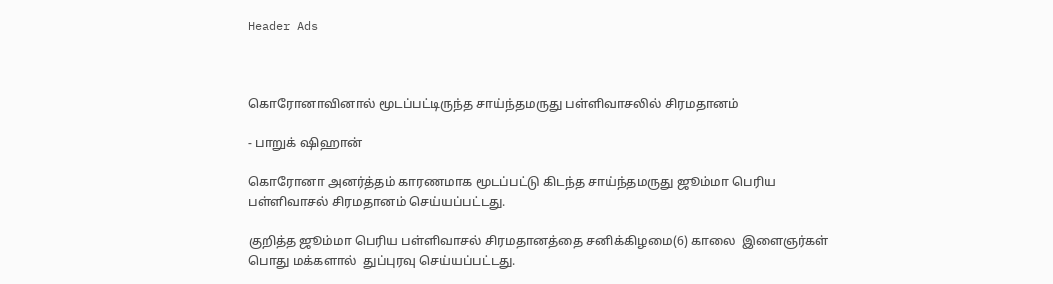Header Ads



கொரோனாவினால் மூடப்பட்டிருந்த சாய்ந்தமருது பள்ளிவாசலில் சிரமதானம்

- பாறுக் ஷிஹான்

கொரோனா அனர்த்தம் காரணமாக மூடப்பட்டு கிடந்த சாய்ந்தமருது ஜூம்மா பெரிய பள்ளிவாசல் சிரமதானம் செய்யப்பட்டது.

குறித்த ஜூம்மா பெரிய பள்ளிவாசல் சிரமதானத்தை சனிக்கிழமை(6) காலை  இளைஞர்கள்  பொது மக்களால்  துப்புரவு செய்யப்பட்டது.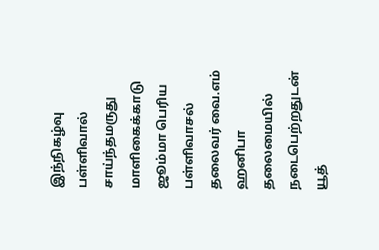இந்நிகழ்வு பள்ளிவால் சாய்ந்தமருது மாளிகைக்காடு ஜூம்மா பெரிய பள்ளிவாசல் தலைவர் வை.எம் ஹனிபா தலைமையில் நடைபெற்றதுடன்  யூத்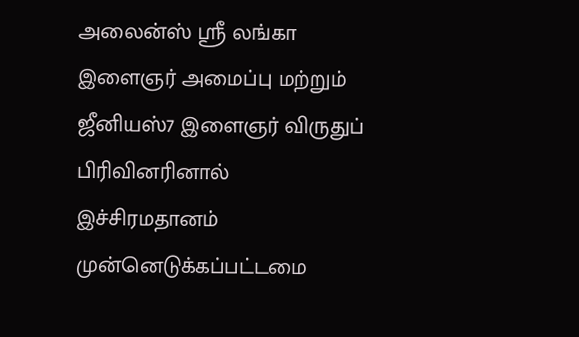அலைன்ஸ் ஶ்ரீ லங்கா இளைஞர் அமைப்பு மற்றும் ஜீனியஸ்7 இளைஞர் விருதுப் பிரிவினரினால்  இச்சிரமதானம் முன்னெடுக்கப்பட்டமை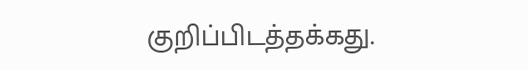குறிப்பிடத்தக்கது.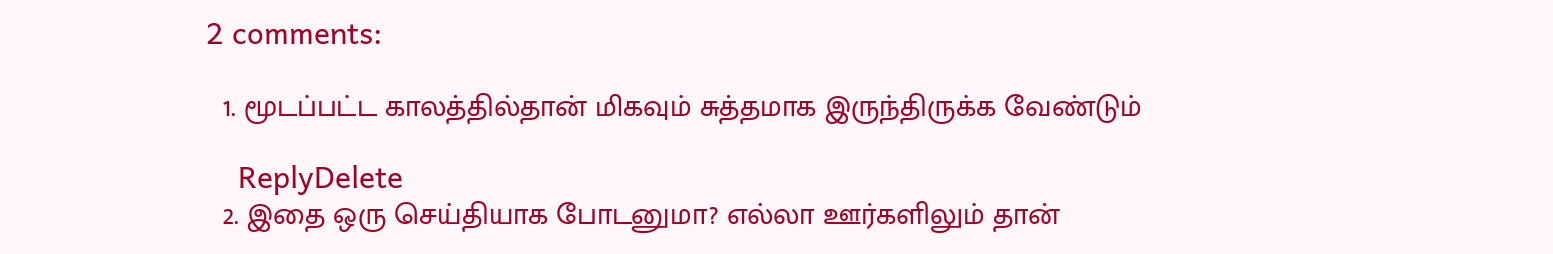2 comments:

  1. மூடப்பட்ட காலத்தில்தான் மிகவும் சுத்தமாக இருந்திருக்க வேண்டும்

    ReplyDelete
  2. இதை ஒரு செய்தியாக போடனுமா? எல்லா ஊர்களிலும் தான்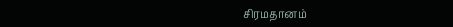சிரமதானம்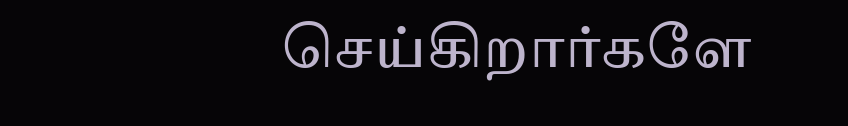செய்கிறார்களே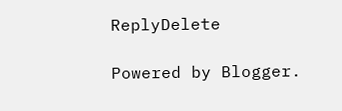ReplyDelete

Powered by Blogger.